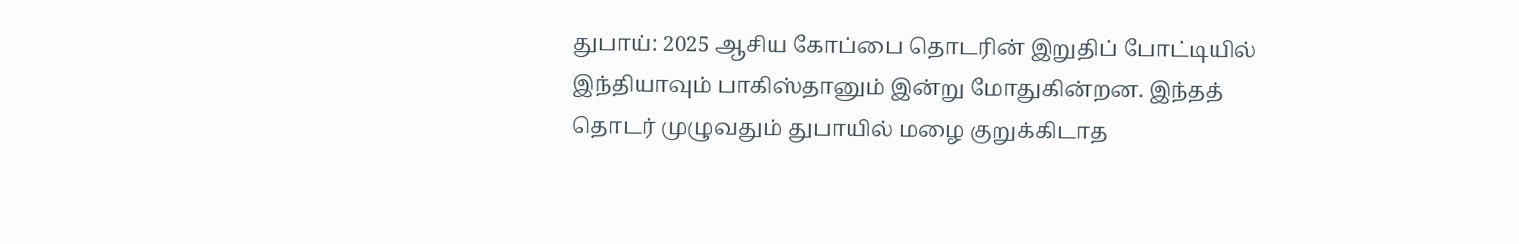துபாய்: 2025 ஆசிய கோப்பை தொடரின் இறுதிப் போட்டியில் இந்தியாவும் பாகிஸ்தானும் இன்று மோதுகின்றன. இந்தத் தொடர் முழுவதும் துபாயில் மழை குறுக்கிடாத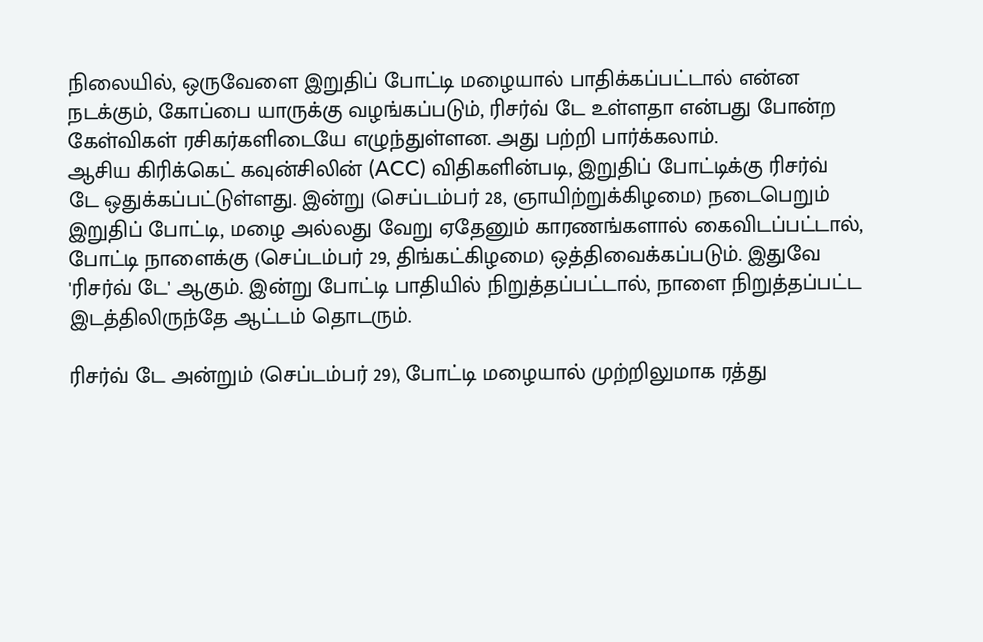நிலையில், ஒருவேளை இறுதிப் போட்டி மழையால் பாதிக்கப்பட்டால் என்ன நடக்கும், கோப்பை யாருக்கு வழங்கப்படும், ரிசர்வ் டே உள்ளதா என்பது போன்ற கேள்விகள் ரசிகர்களிடையே எழுந்துள்ளன. அது பற்றி பார்க்கலாம்.
ஆசிய கிரிக்கெட் கவுன்சிலின் (ACC) விதிகளின்படி, இறுதிப் போட்டிக்கு ரிசர்வ் டே ஒதுக்கப்பட்டுள்ளது. இன்று (செப்டம்பர் 28, ஞாயிற்றுக்கிழமை) நடைபெறும் இறுதிப் போட்டி, மழை அல்லது வேறு ஏதேனும் காரணங்களால் கைவிடப்பட்டால், போட்டி நாளைக்கு (செப்டம்பர் 29, திங்கட்கிழமை) ஒத்திவைக்கப்படும். இதுவே 'ரிசர்வ் டே' ஆகும். இன்று போட்டி பாதியில் நிறுத்தப்பட்டால், நாளை நிறுத்தப்பட்ட இடத்திலிருந்தே ஆட்டம் தொடரும்.

ரிசர்வ் டே அன்றும் (செப்டம்பர் 29), போட்டி மழையால் முற்றிலுமாக ரத்து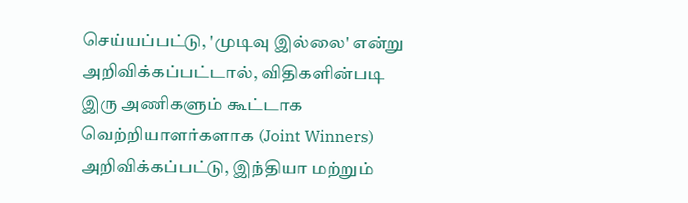செய்யப்பட்டு, 'முடிவு இல்லை' என்று அறிவிக்கப்பட்டால், விதிகளின்படி இரு அணிகளும் கூட்டாக வெற்றியாளர்களாக (Joint Winners) அறிவிக்கப்பட்டு, இந்தியா மற்றும்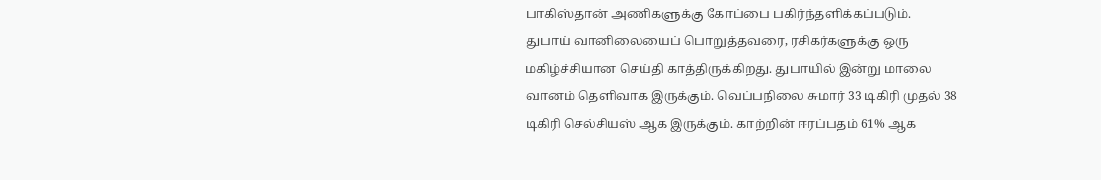பாகிஸ்தான் அணிகளுக்கு கோப்பை பகிர்ந்தளிக்கப்படும்.
துபாய் வானிலையைப் பொறுத்தவரை, ரசிகர்களுக்கு ஒரு மகிழ்ச்சியான செய்தி காத்திருக்கிறது. துபாயில் இன்று மாலை வானம் தெளிவாக இருக்கும். வெப்பநிலை சுமார் 33 டிகிரி முதல் 38 டிகிரி செல்சியஸ் ஆக இருக்கும். காற்றின் ஈரப்பதம் 61% ஆக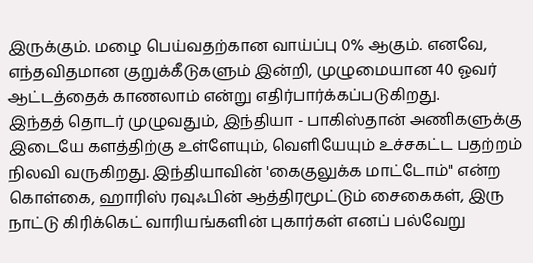இருக்கும். மழை பெய்வதற்கான வாய்ப்பு 0% ஆகும். எனவே, எந்தவிதமான குறுக்கீடுகளும் இன்றி, முழுமையான 40 ஓவர் ஆட்டத்தைக் காணலாம் என்று எதிர்பார்க்கப்படுகிறது.
இந்தத் தொடர் முழுவதும், இந்தியா - பாகிஸ்தான் அணிகளுக்கு இடையே களத்திற்கு உள்ளேயும், வெளியேயும் உச்சகட்ட பதற்றம் நிலவி வருகிறது. இந்தியாவின் 'கைகுலுக்க மாட்டோம்" என்ற கொள்கை, ஹாரிஸ் ரவுஃபின் ஆத்திரமூட்டும் சைகைகள், இரு நாட்டு கிரிக்கெட் வாரியங்களின் புகார்கள் எனப் பல்வேறு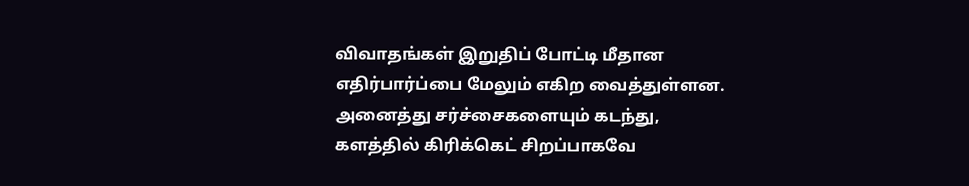விவாதங்கள் இறுதிப் போட்டி மீதான எதிர்பார்ப்பை மேலும் எகிற வைத்துள்ளன.
அனைத்து சர்ச்சைகளையும் கடந்து, களத்தில் கிரிக்கெட் சிறப்பாகவே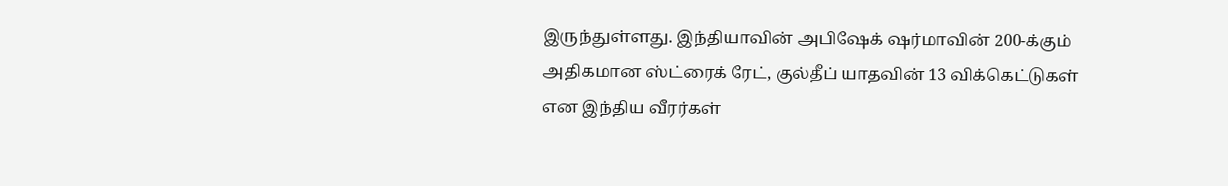இருந்துள்ளது. இந்தியாவின் அபிஷேக் ஷர்மாவின் 200-க்கும் அதிகமான ஸ்ட்ரைக் ரேட், குல்தீப் யாதவின் 13 விக்கெட்டுகள் என இந்திய வீரர்கள்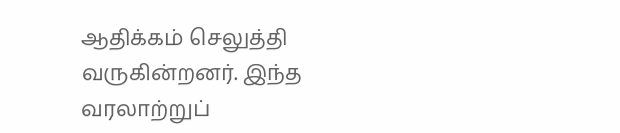ஆதிக்கம் செலுத்தி வருகின்றனர். இந்த வரலாற்றுப்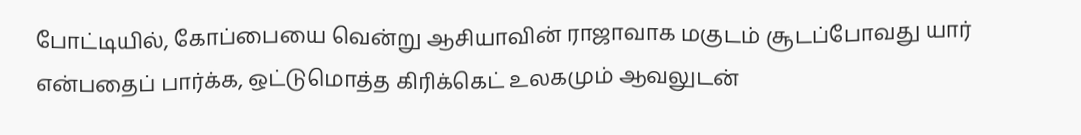போட்டியில், கோப்பையை வென்று ஆசியாவின் ராஜாவாக மகுடம் சூடப்போவது யார் என்பதைப் பார்க்க, ஒட்டுமொத்த கிரிக்கெட் உலகமும் ஆவலுடன்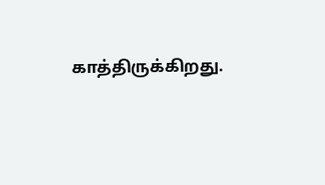காத்திருக்கிறது.